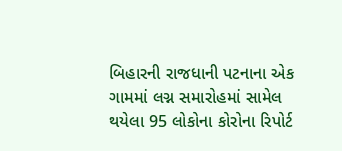બિહારની રાજધાની પટનાના એક ગામમાં લગ્ન સમારોહમાં સામેલ થયેલા 95 લોકોના કોરોના રિપોર્ટ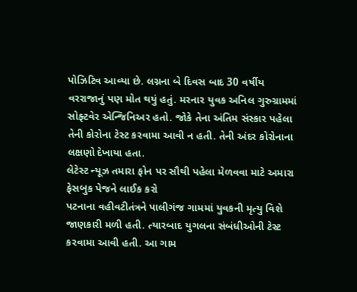પોઝિટિવ આવ્યા છે. લગ્નના બે દિવસ બાદ 30 વર્ષીય વરરાજાનું પણ મોત થયું હતું. મરનાર યુવક અનિલ ગુરુગ્રામમાં સોફ્ટવેર એન્જિનિઅર હતો. જોકે તેના અંતિમ સંસ્કાર પહેલા તેની કોરોના ટેસ્ટ કરવામા આવી ન હતી. તેની અંદર કોરોનાના લક્ષણો દેખાયા હતા.
લેટેસ્ટ ન્યૂઝ તમારા ફોન પર સૌથી પહેલા મેળવવા માટે અમારા ફેસબુક પેજને લાઈક કરો
પટનાના વહીવટીતંત્રને પાલીગંજ ગામમાં યુવકની મૃત્યુ વિશે જાણકારી મળી હતી. ત્યારબાદ યુગલના સંબંધીઓની ટેસ્ટ કરવામા આવી હતી. આ ગામ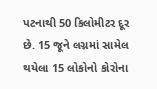પટનાથી 50 કિલોમીટર દૂર છે. 15 જૂને લગ્નમાં સામેલ થયેલા 15 લોકોનો કોરોના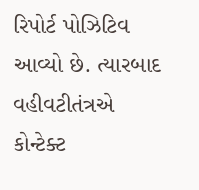રિપોર્ટ પોઝિટિવ આવ્યો છે. ત્યારબાદ વહીવટીતંત્રએ કોન્ટેક્ટ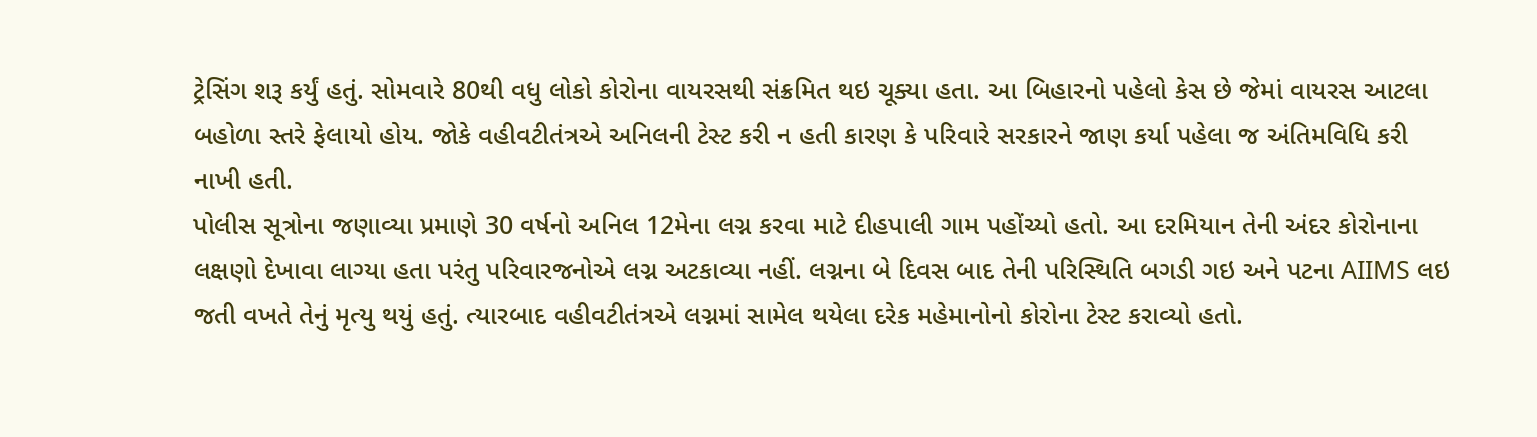ટ્રેસિંગ શરૂ કર્યું હતું. સોમવારે 80થી વધુ લોકો કોરોના વાયરસથી સંક્રમિત થઇ ચૂક્યા હતા. આ બિહારનો પહેલો કેસ છે જેમાં વાયરસ આટલા બહોળા સ્તરે ફેલાયો હોય. જોકે વહીવટીતંત્રએ અનિલની ટેસ્ટ કરી ન હતી કારણ કે પરિવારે સરકારને જાણ કર્યા પહેલા જ અંતિમવિધિ કરી નાખી હતી.
પોલીસ સૂત્રોના જણાવ્યા પ્રમાણે 30 વર્ષનો અનિલ 12મેના લગ્ન કરવા માટે દીહપાલી ગામ પહોંચ્યો હતો. આ દરમિયાન તેની અંદર કોરોનાના લક્ષણો દેખાવા લાગ્યા હતા પરંતુ પરિવારજનોએ લગ્ન અટકાવ્યા નહીં. લગ્નના બે દિવસ બાદ તેની પરિસ્થિતિ બગડી ગઇ અને પટના AIIMS લઇ જતી વખતે તેનું મૃત્યુ થયું હતું. ત્યારબાદ વહીવટીતંત્રએ લગ્નમાં સામેલ થયેલા દરેક મહેમાનોનો કોરોના ટેસ્ટ કરાવ્યો હતો.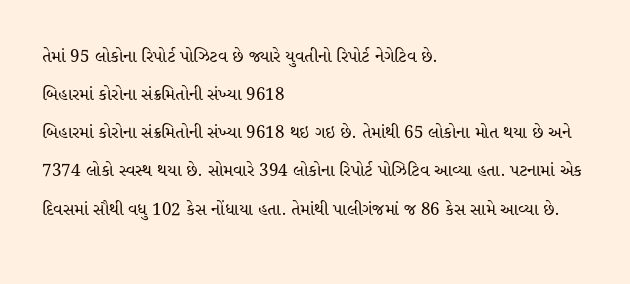તેમાં 95 લોકોના રિપોર્ટ પોઝિટવ છે જ્યારે યુવતીનો રિપોર્ટ નેગેટિવ છે.
બિહારમાં કોરોના સંક્રમિતોની સંખ્યા 9618
બિહારમાં કોરોના સંક્રમિતોની સંખ્યા 9618 થઇ ગઇ છે. તેમાંથી 65 લોકોના મોત થયા છે અને 7374 લોકો સ્વસ્થ થયા છે. સોમવારે 394 લોકોના રિપોર્ટ પોઝિટિવ આવ્યા હતા. પટનામાં એક દિવસમાં સૌથી વધુ 102 કેસ નોંધાયા હતા. તેમાંથી પાલીગંજમાં જ 86 કેસ સામે આવ્યા છે.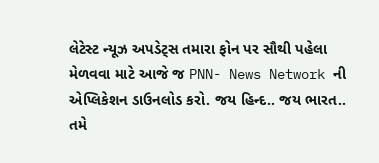લેટેસ્ટ ન્યૂઝ અપડેટ્સ તમારા ફોન પર સૌથી પહેલા મેળવવા માટે આજે જ PNN- News Network ની એપ્લિકેશન ડાઉનલોડ કરો. જય હિન્દ.. જય ભારત..
તમે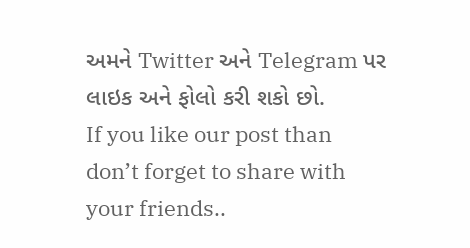અમને Twitter અને Telegram પર લાઇક અને ફોલો કરી શકો છો.
If you like our post than don’t forget to share with your friends..